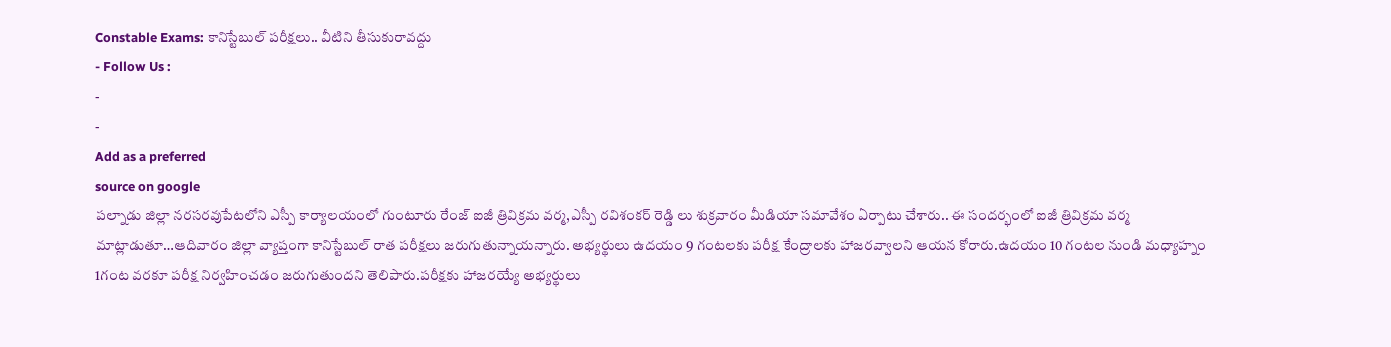Constable Exams: కానిస్టేబుల్ పరీక్షలు.. వీటిని తీసుకురావద్దు
- Follow Us :
-
-
Add as a preferred
source on google
పల్నాడు జిల్లా నరసరవుపేటలోని ఎస్పీ కార్యాలయంలో గుంటూరు రేంజ్ ఐజీ త్రివిక్రమ వర్మ,ఎస్పీ రవిశంకర్ రెడ్డి లు శుక్రవారం మీడియా సమావేశం ఏర్పాటు చేశారు.. ఈ సందర్భంలో ఐజీ త్రివిక్రమ వర్మ మాట్లాడుతూ…ఆదివారం జిల్లా వ్యాప్తంగా కానిస్టేబుల్ రాత పరీక్షలు జరుగుతున్నాయన్నారు. అభ్యర్థులు ఉదయం 9 గంటలకు పరీక్ష కేంద్రాలకు హాజరవ్వాలని ఆయన కోరారు.ఉదయం 10 గంటల నుండి మధ్యాహ్నం 1గంట వరకూ పరీక్ష నిర్వహించడం జరుగుతుందని తెలిపారు.పరీక్షకు హాజరయ్యే అభ్యర్థులు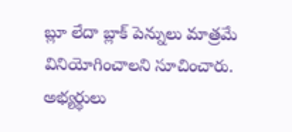బ్లూ లేదా బ్లాక్ పెన్నులు మాత్రమే వినియోగించాలని సూచించారు.
అభ్యర్థులు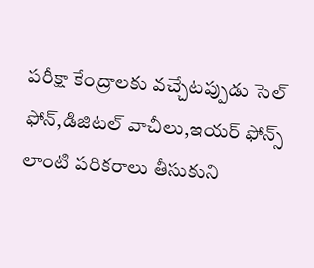పరీక్షా కేంద్రాలకు వచ్చేటప్పుడు సెల్ ఫోన్,డిజిటల్ వాచీలు,ఇయర్ ఫోన్స్ లాంటి పరికరాలు తీసుకుని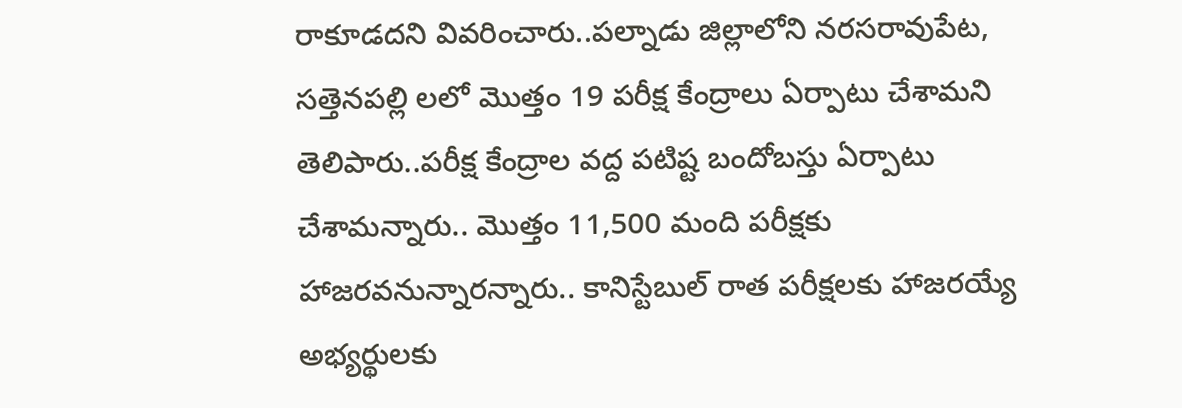రాకూడదని వివరించారు..పల్నాడు జిల్లాలోని నరసరావుపేట, సత్తెనపల్లి లలో మొత్తం 19 పరీక్ష కేంద్రాలు ఏర్పాటు చేశామని తెలిపారు..పరీక్ష కేంద్రాల వద్ద పటిష్ట బందోబస్తు ఏర్పాటు చేశామన్నారు.. మొత్తం 11,500 మంది పరీక్షకు హాజరవనున్నారన్నారు.. కానిస్టేబుల్ రాత పరీక్షలకు హాజరయ్యే అభ్యర్థులకు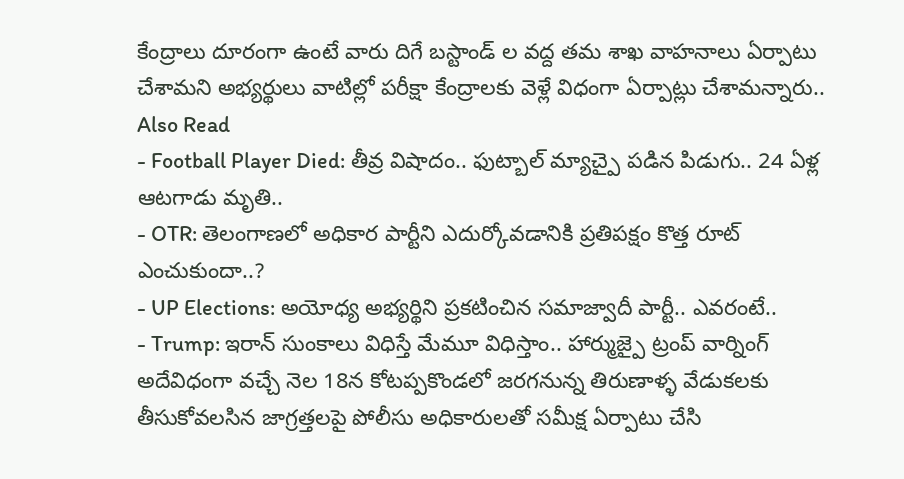కేంద్రాలు దూరంగా ఉంటే వారు దిగే బస్టాండ్ ల వద్ద తమ శాఖ వాహనాలు ఏర్పాటు చేశామని అభ్యర్థులు వాటిల్లో పరీక్షా కేంద్రాలకు వెళ్లే విధంగా ఏర్పాట్లు చేశామన్నారు..
Also Read
- Football Player Died: తీవ్ర విషాదం.. ఫుట్బాల్ మ్యాచ్పై పడిన పిడుగు.. 24 ఏళ్ల ఆటగాడు మృతి..
- OTR: తెలంగాణలో అధికార పార్టీని ఎదుర్కోవడానికి ప్రతిపక్షం కొత్త రూట్ ఎంచుకుందా..?
- UP Elections: అయోధ్య అభ్యర్థిని ప్రకటించిన సమాజ్వాదీ పార్టీ.. ఎవరంటే..
- Trump: ఇరాన్ సుంకాలు విధిస్తే మేమూ విధిస్తాం.. హార్ముజ్పై ట్రంప్ వార్నింగ్
అదేవిధంగా వచ్చే నెల 18న కోటప్పకొండలో జరగనున్న తిరుణాళ్ళ వేడుకలకు తీసుకోవలసిన జాగ్రత్తలపై పోలీసు అధికారులతో సమీక్ష ఏర్పాటు చేసి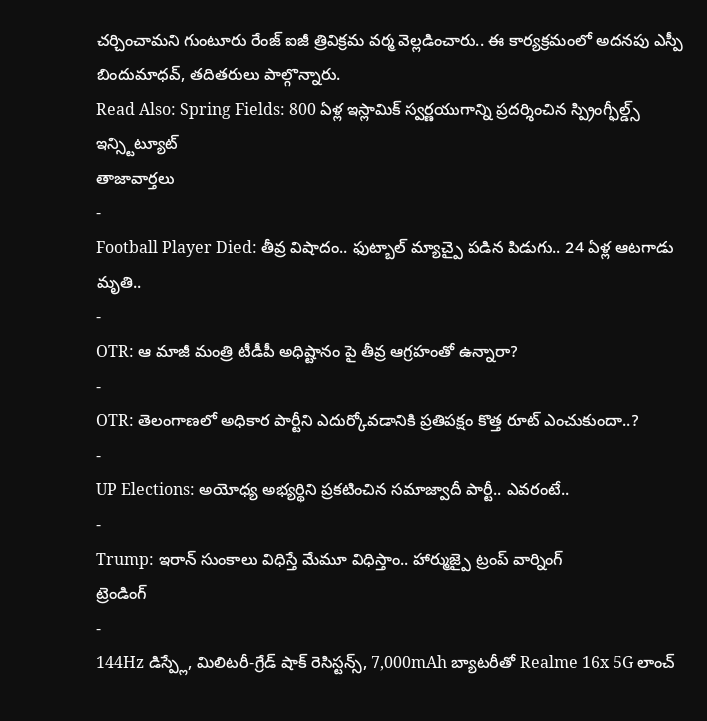చర్చించామని గుంటూరు రేంజ్ ఐజీ త్రివిక్రమ వర్మ వెల్లడించారు.. ఈ కార్యక్రమంలో అదనపు ఎస్పీ బిందుమాధవ్, తదితరులు పాల్గొన్నారు.
Read Also: Spring Fields: 800 ఏళ్ల ఇస్లామిక్ స్వర్ణయుగాన్ని ప్రదర్శించిన స్ప్రింగ్ఫీల్డ్స్ ఇన్స్టిట్యూట్
తాజావార్తలు
-
Football Player Died: తీవ్ర విషాదం.. ఫుట్బాల్ మ్యాచ్పై పడిన పిడుగు.. 24 ఏళ్ల ఆటగాడు మృతి..
-
OTR: ఆ మాజీ మంత్రి టీడీపీ అధిష్టానం పై తీవ్ర ఆగ్రహంతో ఉన్నారా?
-
OTR: తెలంగాణలో అధికార పార్టీని ఎదుర్కోవడానికి ప్రతిపక్షం కొత్త రూట్ ఎంచుకుందా..?
-
UP Elections: అయోధ్య అభ్యర్థిని ప్రకటించిన సమాజ్వాదీ పార్టీ.. ఎవరంటే..
-
Trump: ఇరాన్ సుంకాలు విధిస్తే మేమూ విధిస్తాం.. హార్ముజ్పై ట్రంప్ వార్నింగ్
ట్రెండింగ్
-
144Hz డిస్ప్లే, మిలిటరీ-గ్రేడ్ షాక్ రెసిస్టన్స్, 7,000mAh బ్యాటరీతో Realme 16x 5G లాంచ్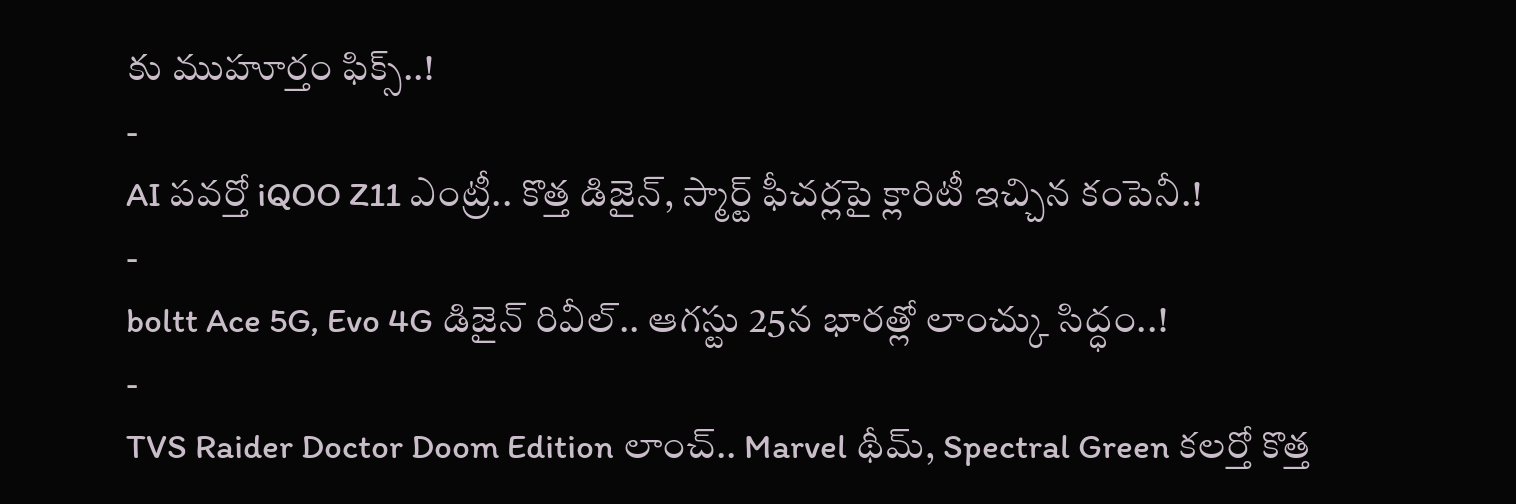కు ముహూర్తం ఫిక్స్..!
-
AI పవర్తో iQOO Z11 ఎంట్రీ.. కొత్త డిజైన్, స్మార్ట్ ఫీచర్లపై క్లారిటీ ఇచ్చిన కంపెనీ.!
-
boltt Ace 5G, Evo 4G డిజైన్ రివీల్.. ఆగస్టు 25న భారత్లో లాంచ్కు సిద్ధం..!
-
TVS Raider Doctor Doom Edition లాంచ్.. Marvel థీమ్, Spectral Green కలర్తో కొత్త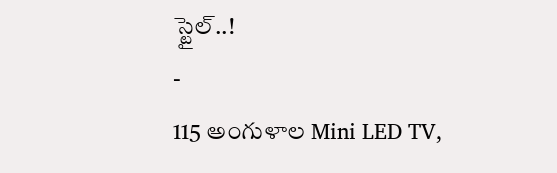స్టైల్..!
-
115 అంగుళాల Mini LED TV,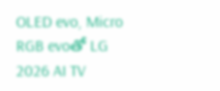OLED evo, Micro RGB evoతో LG 2026 AI TV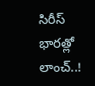సిరీస్ భారత్లో లాంచ్..!